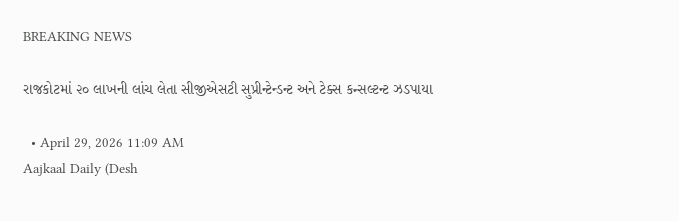BREAKING NEWS

રાજકોટમાં ૨૦ લાખની લાંચ લેતા સીજીએસટી સુપ્રીન્ટેન્ડન્ટ અને ટેક્સ કન્સલ્ટન્ટ ઝડપાયા

  • April 29, 2026 11:09 AM
Aajkaal Daily (Desh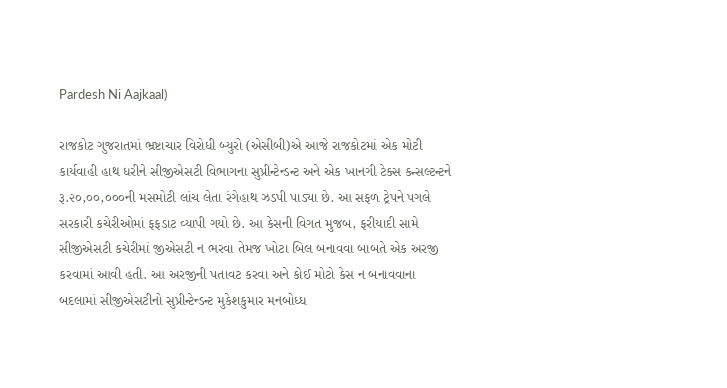Pardesh Ni Aajkaal)

રાજકોટ ગુજરાતમાં ભ્રષ્ટાચાર વિરોધી બ્યુરો (એસીબી)એ આજે રાજકોટમાં એક મોટી કાર્યવાહી હાથ ધરીને સીજીએસટી વિભાગના સુપ્રીન્ટેન્ડન્ટ અને એક ખાનગી ટેક્સ કન્સલ્ટન્ટને રૂ.૨૦,૦૦,૦૦૦ની મસમોટી લાંચ લેતા રંગેહાથ ઝડપી પાડ્યા છે. આ સફળ ટ્રેપને પગલે સરકારી કચેરીઓમાં ફફડાટ વ્યાપી ગયો છે. આ કેસની વિગત મુજબ, ફરીયાદી સામે સીજીએસટી કચેરીમાં જીએસટી ન ભરવા તેમજ ખોટા બિલ બનાવવા બાબતે એક અરજી કરવામાં આવી હતી. આ અરજીની પતાવટ કરવા અને કોઈ મોટો કેસ ન બનાવવાના બદલામાં સીજીએસટીનો સુપ્રીન્ટેન્ડન્ટ મુકેશકુમાર મનબોધ્ધ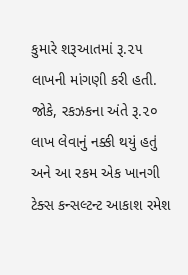કુમારે શરૂઆતમાં રૂ.૨૫ લાખની માંગણી કરી હતી. જોકે, રકઝકના અંતે રૂ.૨૦ લાખ લેવાનું નક્કી થયું હતું અને આ રકમ એક ખાનગી ટેક્સ કન્સલ્ટન્ટ આકાશ રમેશ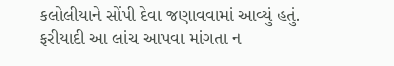કલોલીયાને સોંપી દેવા જણાવવામાં આવ્યું હતું. ફરીયાદી આ લાંચ આપવા માંગતા ન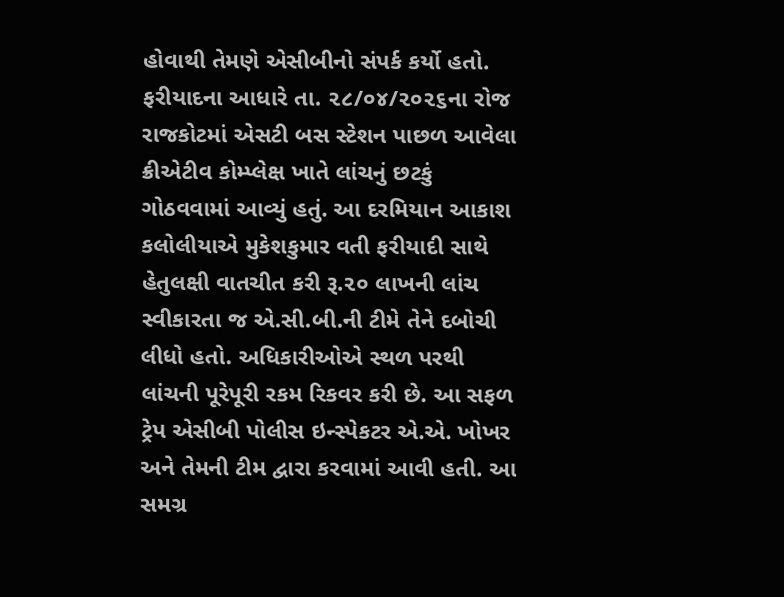હોવાથી તેમણે એસીબીનો સંપર્ક કર્યો હતો. ફરીયાદના આધારે તા. ૨૮/૦૪/૨૦૨૬ના રોજ રાજકોટમાં એસટી બસ સ્ટેશન પાછળ આવેલા ક્રીએટીવ કોમ્પ્લેક્ષ ખાતે લાંચનું છટકું ગોઠવવામાં આવ્યું હતું. આ દરમિયાન આકાશ કલોલીયાએ મુકેશકુમાર વતી ફરીયાદી સાથે હેતુલક્ષી વાતચીત કરી રૂ.૨૦ લાખની લાંચ સ્વીકારતા જ એ.સી.બી.ની ટીમે તેને દબોચી લીધો હતો. અધિકારીઓએ સ્થળ પરથી લાંચની પૂરેપૂરી રકમ રિકવર કરી છે. આ સફળ ટ્રેપ એસીબી પોલીસ ઇન્સ્પેકટર એ.એ. ખોખર અને તેમની ટીમ દ્વારા કરવામાં આવી હતી. આ સમગ્ર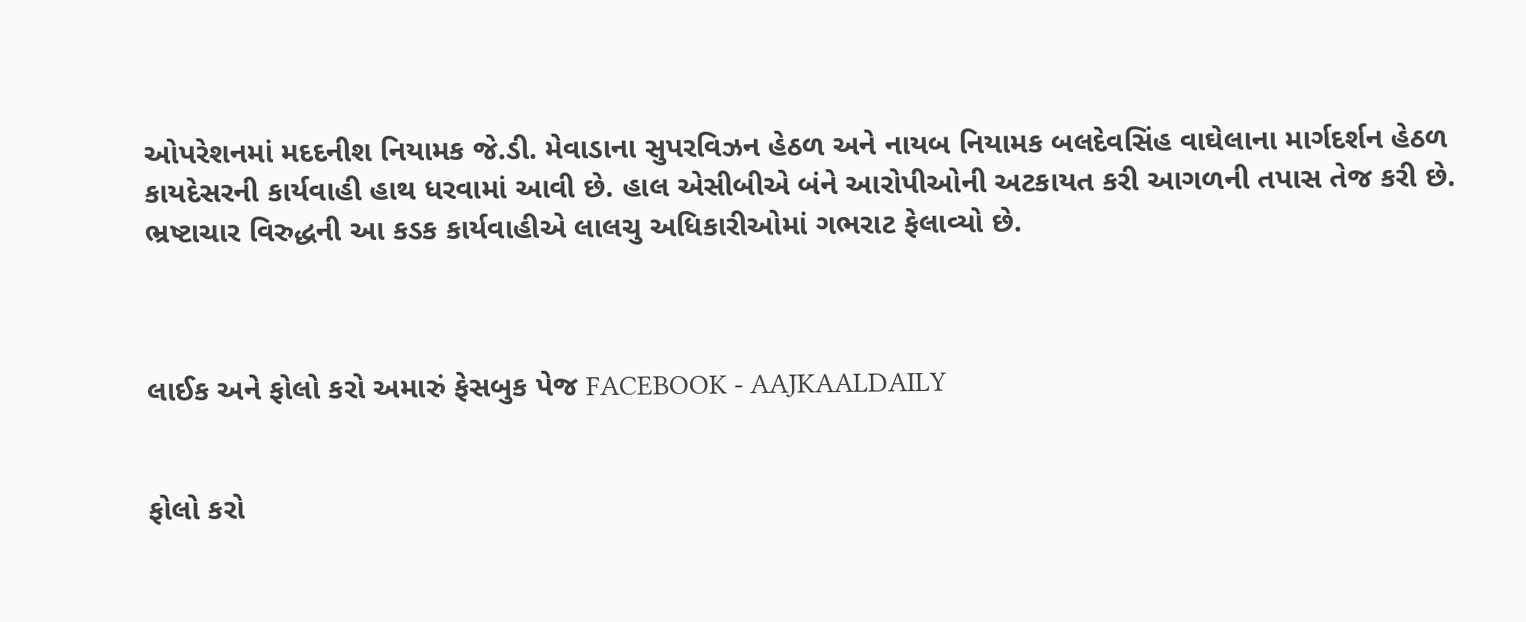ઓપરેશનમાં મદદનીશ નિયામક જે.ડી. મેવાડાના સુપરવિઝન હેઠળ અને નાયબ નિયામક બલદેવસિંહ વાઘેલાના માર્ગદર્શન હેઠળ કાયદેસરની કાર્યવાહી હાથ ધરવામાં આવી છે. હાલ એસીબીએ બંને આરોપીઓની અટકાયત કરી આગળની તપાસ તેજ કરી છે. ભ્રષ્ટાચાર વિરુદ્ધની આ કડક કાર્યવાહીએ લાલચુ અધિકારીઓમાં ગભરાટ ફેલાવ્યો છે.



લાઈક અને ફોલો કરો અમારું ફેસબુક પેજ FACEBOOK - AAJKAALDAILY


ફોલો કરો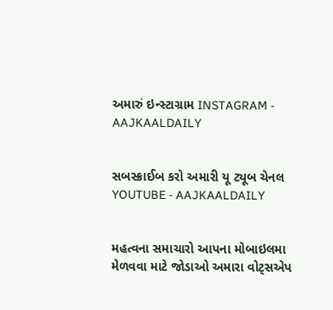અમારું ઇન્સ્ટાગ્રામ INSTAGRAM - AAJKAALDAILY


સબસ્ક્રાઈબ કરો અમારી યૂ ટ્યૂબ ચેનલ YOUTUBE - AAJKAALDAILY


મહત્વના સમાચારો આપના મોબાઇલમા મેળવવા માટે જોડાઓ અમારા વોટ્સએપ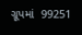ગ્રૂપમાં  99251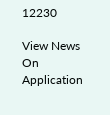12230

View News On Application